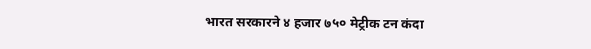भारत सरकारने ४ हजार ७५० मेट्रीक टन कंदा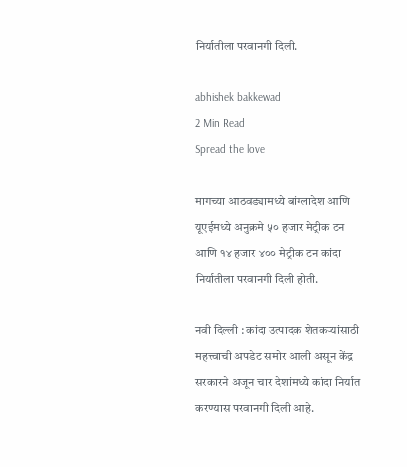निर्यातीला परवानगी दिली.

abhishek bakkewad
2 Min Read
Spread the love

मागच्या आठवड्यामध्ये बांग्लादेश आणि यूएईमध्ये अनुक्रमे ५० हजार मेट्रीक टन आणि १४ हजार ४०० मेट्रीक टन कांदा निर्यातीला परवानगी दिली होती.

नवी दिल्ली : कांदा उत्पादक शेतकऱ्यांसाठी महत्त्वाची अपडेट समोर आली असून केंद्र सरकारने अजून चार देशांमध्ये कांदा निर्यात करण्यास परवानगी दिली आहे.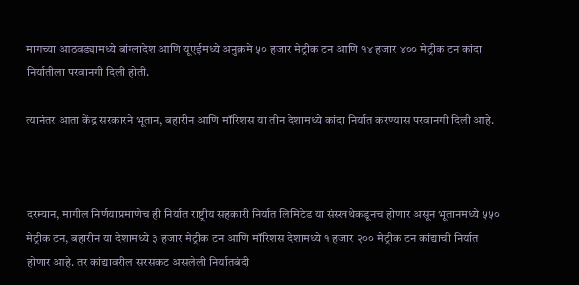मागच्या आठवड्यामध्ये बांग्लादेश आणि यूएईमध्ये अनुक्रमे ५० हजार मेट्रीक टन आणि १४ हजार ४०० मेट्रीक टन कांदा निर्यातीला परवानगी दिली होती.

त्यानंतर आता केंद्र सरकारने भूतान, बहारीन आणि मॉरिशस या तीन देशामध्ये कांदा निर्यात करण्यास परवानगी दिली आहे.



दरम्यान, मागील निर्णयाप्रमाणेच ही निर्यात राष्ट्रीय सहकारी निर्यात लिमिटेड या संस्खथेकडूनच होणार असून भूतानमध्ये ५५० मेट्रीक टन, बहारीन या देशामध्ये ३ हजार मेट्रीक टन आणि मॉरिशस देशामध्ये १ हजार २०० मेट्रीक टन कांद्याची निर्यात होणार आहे. तर कांद्यावरील सरसकट असलेली निर्यातबंदी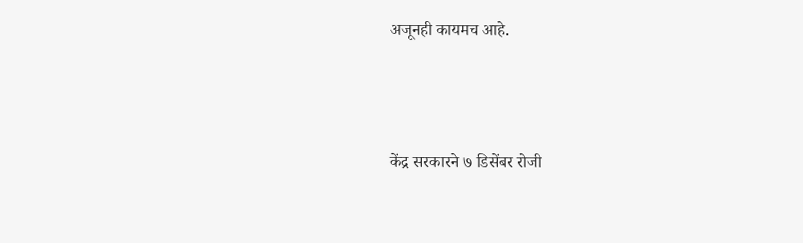अजूनही कायमच आहे.



केंद्र सरकारने ७ डिसेंबर रोजी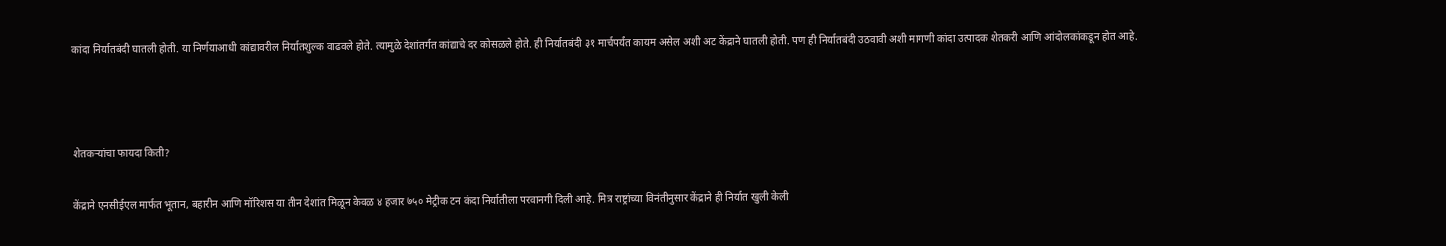कांदा निर्यातबंदी घातली होती. या निर्णयाआधी कांद्यावरील निर्यातशुल्क वाढवले होते. त्यामुळे देशांतर्गत कांद्याचे दर कोसळले होते. ही निर्यातबंदी ३१ मार्चपर्यंत कायम असेल अशी अट केंद्राने घातली होती. पण ही निर्यातबंदी उठवावी अशी मागणी कांदा उत्पादक शेतकरी आणि आंदोलकांकडून होत आहे.



शेतकऱ्यांचा फायदा किती?

केंद्राने एनसीईएल मार्फत भूतान, बहारीन आणि मॉरिशस या तीन देशांत मिळून केवळ ४ हजार ७५० मेट्रीक टन कंदा निर्यातीला परवानगी दिली आहे. मित्र राष्ट्रांच्या विनंतीनुसार केंद्राने ही निर्यात खुली केली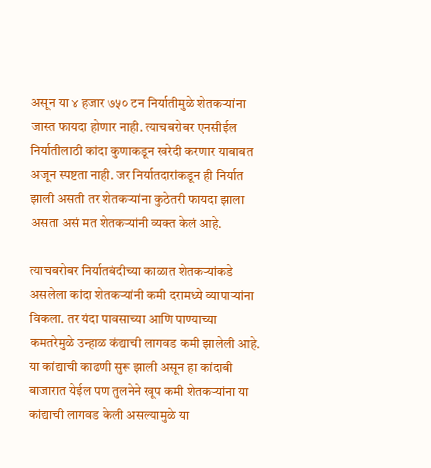असून या ४ हजार ७५० टन निर्यातीमुळे शेतकऱ्यांना जास्त फायदा होणार नाही. त्याचबरोबर एनसीईल निर्यातीलाठी कांदा कुणाकडून खरेदी करणार याबाबत अजून स्पष्टता नाही. जर निर्यातदारांकडून ही निर्यात झाली असती तर शेतकऱ्यांना कुठेतरी फायदा झाला असता असं मत शेतकऱ्यांनी व्यक्त केलं आहे.

त्याचबरोबर निर्यातबंदीच्या काळात शेतकऱ्यांकडे असलेला कांदा शेतकऱ्यांनी कमी दरामध्ये व्यापाऱ्यांना विकला. तर यंदा पावसाच्या आणि पाण्याच्या कमतरेमुळे उन्हाळ कंद्याची लागवड कमी झालेली आहे. या कांद्याची काढणी सुरू झाली असून हा कांदाबी बाजारात येईल पण तुलनेने खूप कमी शेतकऱ्यांना या कांद्याची लागवड केली असल्यामुळे या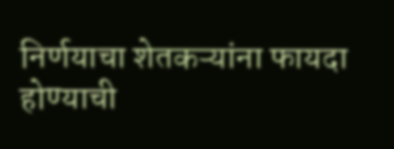निर्णयाचा शेतकऱ्यांना फायदा होण्याची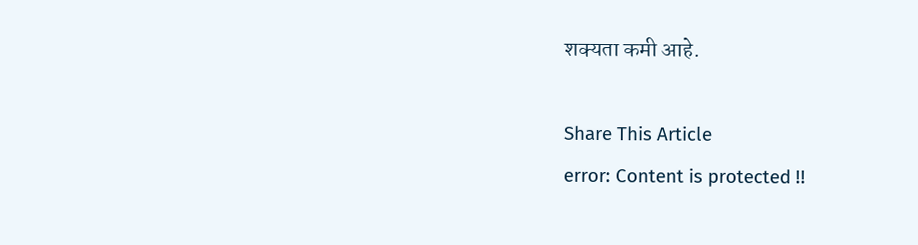शक्यता कमी आहे.

Share This Article
error: Content is protected !!